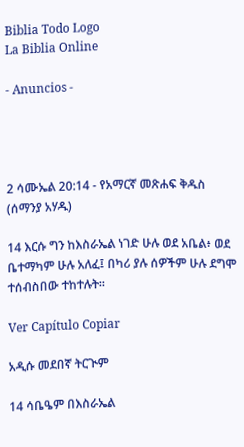Biblia Todo Logo
La Biblia Online

- Anuncios -




2 ሳሙኤል 20:14 - የአማርኛ መጽሐፍ ቅዱስ (ሰማንያ አሃዱ)

14 እርሱ ግን ከእስራኤል ነገድ ሁሉ ወደ አቤል፥ ወደ ቤተማካም ሁሉ አለፈ፤ በካሪ ያሉ ሰዎችም ሁሉ ደግሞ ተሰብስበው ተከተሉት።

Ver Capítulo Copiar

አዲሱ መደበኛ ትርጒም

14 ሳቤዔም በእስራኤል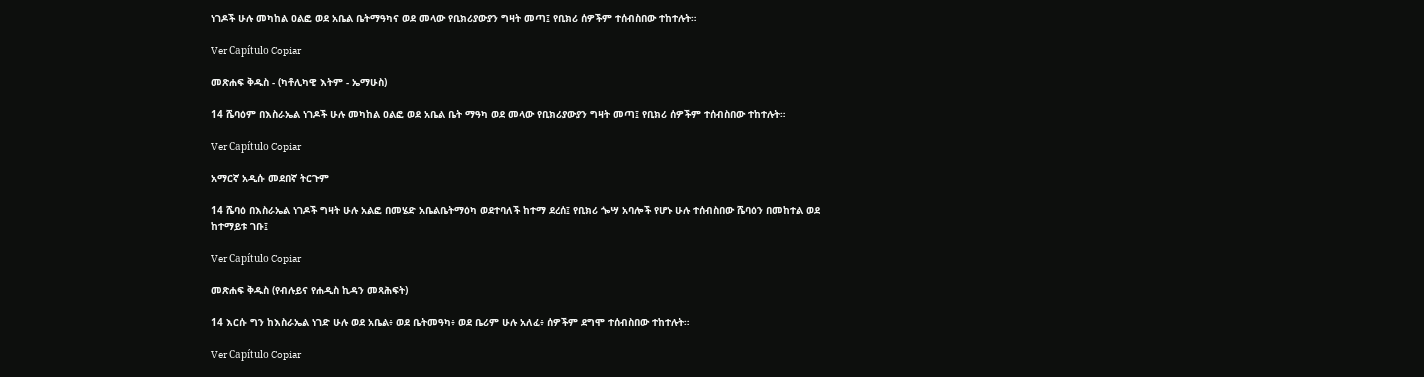ነገዶች ሁሉ መካከል ዐልፎ ወደ አቤል ቤትማዓካና ወደ መላው የቢክሪያውያን ግዛት መጣ፤ የቢክሪ ሰዎችም ተሰብስበው ተከተሉት።

Ver Capítulo Copiar

መጽሐፍ ቅዱስ - (ካቶሊካዊ እትም - ኤማሁስ)

14 ሼባዕም በእስራኤል ነገዶች ሁሉ መካከል ዐልፎ ወደ አቤል ቤት ማዓካ ወደ መላው የቢክሪያውያን ግዛት መጣ፤ የቢክሪ ሰዎችም ተሰብስበው ተከተሉት።

Ver Capítulo Copiar

አማርኛ አዲሱ መደበኛ ትርጉም

14 ሼባዕ በእስራኤል ነገዶች ግዛት ሁሉ አልፎ በመሄድ አቤልቤትማዕካ ወደተባለች ከተማ ደረሰ፤ የቢክሪ ጐሣ አባሎች የሆኑ ሁሉ ተሰብስበው ሼባዕን በመከተል ወደ ከተማይቱ ገቡ፤

Ver Capítulo Copiar

መጽሐፍ ቅዱስ (የብሉይና የሐዲስ ኪዳን መጻሕፍት)

14 እርሱ ግን ከእስራኤል ነገድ ሁሉ ወደ አቤል፥ ወደ ቤትመዓካ፥ ወደ ቤሪም ሁሉ አለፈ፥ ሰዎችም ደግሞ ተሰብስበው ተከተሉት።

Ver Capítulo Copiar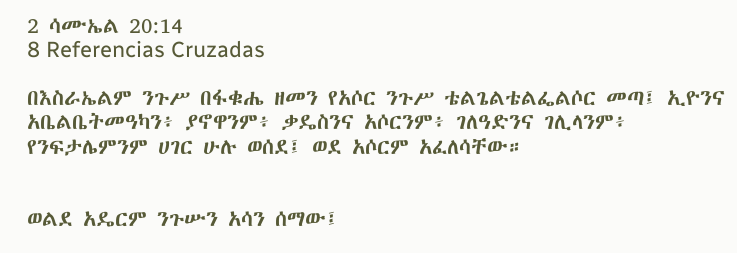2 ሳሙኤል 20:14
8 Referencias Cruzadas

በእስራኤልም ንጉሥ በፋቁሔ ዘመን የአሶር ንጉሥ ቴልጌልቴልፌልሶር መጣ፤ ኢዮንና አቤልቤትመዓካን፥ ያኖዋንም፥ ቃዴስንና አሶርንም፥ ገለዓድንና ገሊላንም፥ የንፍታሌምንም ሀገር ሁሉ ወሰደ፤ ወደ አሶርም አፈለሳቸው።


ወልደ አዴርም ንጉሡን አሳን ሰማው፤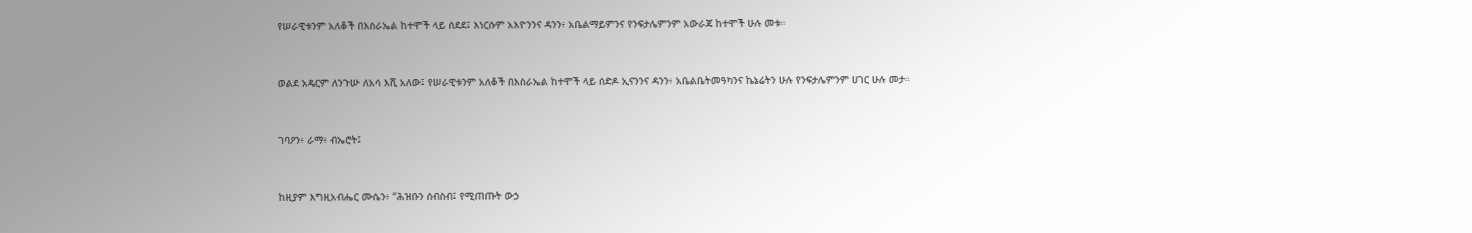የሠራዊቱንም አለቆች በእስራኤል ከተሞች ላይ ሰደደ፤ እነርሱም አእዮንንና ዳንን፥ አቤልማይምንና የንፍታሌምንም አውራጃ ከተሞች ሁሉ መቱ።


ወልደ አዴርም ለንጉሡ ለአሳ እሺ አለው፤ የሠራዊቱንም አለቆች በእስራኤል ከተሞች ላይ ሰድዶ ኢናንንና ዳንን፥ አቤልቤትመዓካንና ኬኔሬትን ሁሉ የንፍታሌምንም ሀገር ሁሉ መታ።


ገባዖን፥ ራማ፥ ብኤሮት፤


ከዚያም እግዚአብሔር ሙሴን፥ “ሕዝቡን ሰብስብ፤ የሚጠጡት ውኃ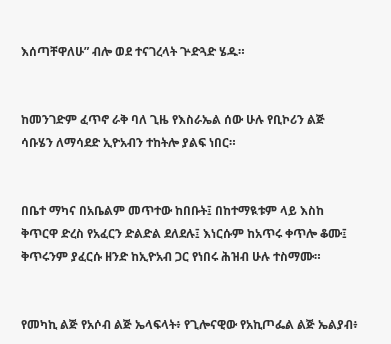እሰጣቸዋለሁ” ብሎ ወደ ተናገረላት ጕድጓድ ሄዱ።


ከመንገድም ፈጥኖ ራቅ ባለ ጊዜ የእስራኤል ሰው ሁሉ የቢኮሪን ልጅ ሳቡሄን ለማሳደድ ኢዮአብን ተከትሎ ያልፍ ነበር።


በቤተ ማካና በአቤልም መጥተው ከበቡት፤ በከተማዪቱም ላይ እስከ ቅጥርዋ ድረስ የአፈርን ድልድል ደለደሉ፤ እነርሱም ከአጥሩ ቀጥሎ ቆሙ፤ ቅጥሩንም ያፈርሱ ዘንድ ከኢዮአብ ጋር የነበሩ ሕዝብ ሁሉ ተስማሙ።


የመካኪ ልጅ የአሶብ ልጅ ኤላፍላት፥ የጊሎናዊው የአኪጦፌል ልጅ ኤልያብ፥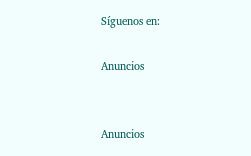Síguenos en:

Anuncios


Anuncios